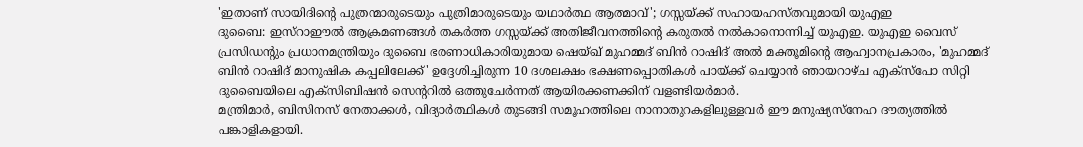'ഇതാണ് സായിദിന്റെ പുത്രന്മാരുടെയും പുത്രിമാരുടെയും യഥാർത്ഥ ആത്മാവ്'; ഗസ്സയ്ക്ക് സഹായഹസ്തവുമായി യുഎഇ
ദുബൈ: ഇസ്റാഈൽ ആക്രമണങ്ങൾ തകർത്ത ഗസ്സയ്ക്ക് അതിജീവനത്തിന്റെ കരുതൽ നൽകാനൊന്നിച്ച് യുഎഇ. യുഎഇ വൈസ് പ്രസിഡന്റും പ്രധാനമന്ത്രിയും ദുബൈ ഭരണാധികാരിയുമായ ഷെയ്ഖ് മുഹമ്മദ് ബിൻ റാഷിദ് അൽ മക്തൂമിന്റെ ആഹ്വാനപ്രകാരം, 'മുഹമ്മദ് ബിൻ റാഷിദ് മാനുഷിക കപ്പലിലേക്ക്' ഉദ്ദേശിച്ചിരുന്ന 10 ദശലക്ഷം ഭക്ഷണപ്പൊതികൾ പായ്ക്ക് ചെയ്യാൻ ഞായറാഴ്ച എക്സ്പോ സിറ്റി ദുബൈയിലെ എക്സിബിഷൻ സെന്ററിൽ ഒത്തുചേർന്നത് ആയിരക്കണക്കിന് വളണ്ടിയർമാർ.
മന്ത്രിമാർ, ബിസിനസ് നേതാക്കൾ, വിദ്യാർത്ഥികൾ തുടങ്ങി സമൂഹത്തിലെ നാനാതുറകളിലുള്ളവർ ഈ മനുഷ്യസ്നേഹ ദൗത്യത്തിൽ പങ്കാളികളായി.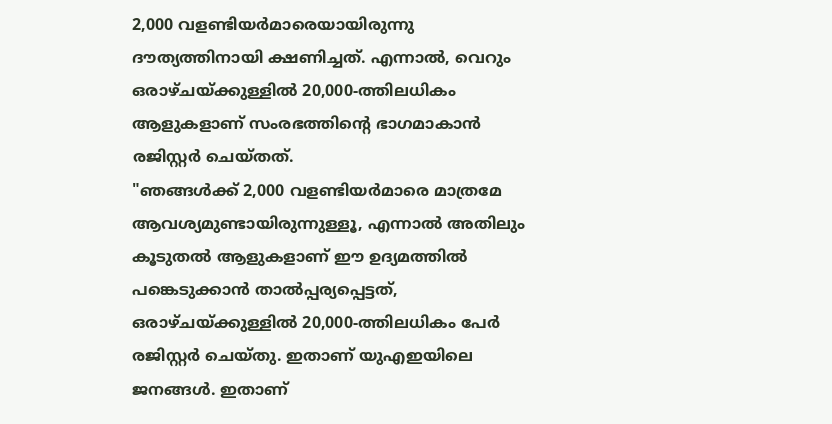2,000 വളണ്ടിയർമാരെയായിരുന്നു ദൗത്യത്തിനായി ക്ഷണിച്ചത്. എന്നാൽ, വെറും ഒരാഴ്ചയ്ക്കുള്ളിൽ 20,000-ത്തിലധികം ആളുകളാണ് സംരഭത്തിന്റെ ഭാഗമാകാൻ രജിസ്റ്റർ ചെയ്തത്.
"ഞങ്ങൾക്ക് 2,000 വളണ്ടിയർമാരെ മാത്രമേ ആവശ്യമുണ്ടായിരുന്നുള്ളൂ, എന്നാൽ അതിലും കൂടുതൽ ആളുകളാണ് ഈ ഉദ്യമത്തിൽ പങ്കെടുക്കാൻ താൽപ്പര്യപ്പെട്ടത്, ഒരാഴ്ചയ്ക്കുള്ളിൽ 20,000-ത്തിലധികം പേർ രജിസ്റ്റർ ചെയ്തു. ഇതാണ് യുഎഇയിലെ ജനങ്ങൾ. ഇതാണ്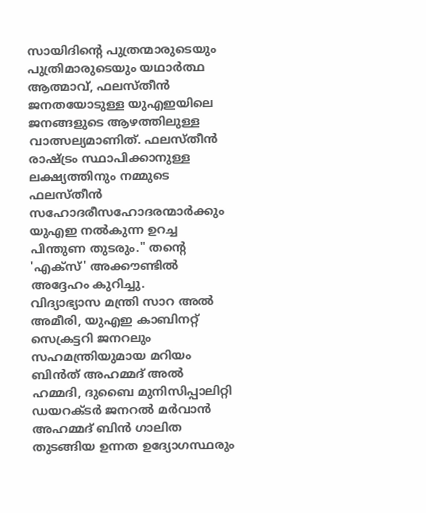സായിദിന്റെ പുത്രന്മാരുടെയും പുത്രിമാരുടെയും യഥാർത്ഥ ആത്മാവ്, ഫലസ്തീൻ ജനതയോടുള്ള യുഎഇയിലെ ജനങ്ങളുടെ ആഴത്തിലുള്ള വാത്സല്യമാണിത്. ഫലസ്തീൻ രാഷ്ട്രം സ്ഥാപിക്കാനുള്ള ലക്ഷ്യത്തിനും നമ്മുടെ ഫലസ്തീൻ സഹോദരീസഹോദരന്മാർക്കും യുഎഇ നൽകുന്ന ഉറച്ച പിന്തുണ തുടരും." തന്റെ 'എക്സ്' അക്കൗണ്ടിൽ അദ്ദേഹം കുറിച്ചു.
വിദ്യാഭ്യാസ മന്ത്രി സാറ അൽ അമീരി, യുഎഇ കാബിനറ്റ് സെക്രട്ടറി ജനറലും സഹമന്ത്രിയുമായ മറിയം ബിൻത് അഹമ്മദ് അൽ ഹമ്മദി, ദുബൈ മുനിസിപ്പാലിറ്റി ഡയറക്ടർ ജനറൽ മർവാൻ അഹമ്മദ് ബിൻ ഗാലിത തുടങ്ങിയ ഉന്നത ഉദ്യോഗസ്ഥരും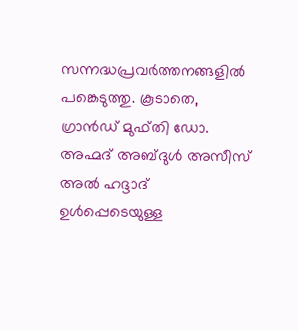സന്നദ്ധപ്രവർത്തനങ്ങളിൽ പങ്കെടുത്തു. കൂടാതെ, ഗ്രാൻഡ് മുഫ്തി ഡോ. അഹ്മദ് അബ്ദുൾ അസീസ് അൽ ഹദ്ദാദ് ഉൾപ്പെടെയുള്ള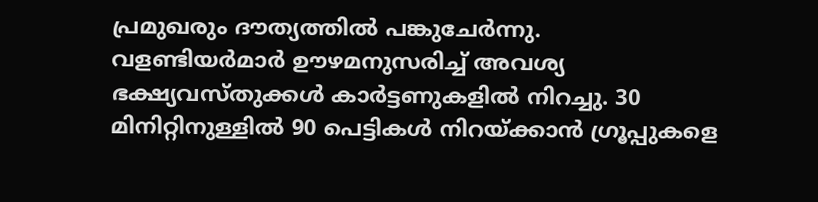പ്രമുഖരും ദൗത്യത്തിൽ പങ്കുചേർന്നു.
വളണ്ടിയർമാർ ഊഴമനുസരിച്ച് അവശ്യ ഭക്ഷ്യവസ്തുക്കൾ കാർട്ടണുകളിൽ നിറച്ചു. 30 മിനിറ്റിനുള്ളിൽ 90 പെട്ടികൾ നിറയ്ക്കാൻ ഗ്രൂപ്പുകളെ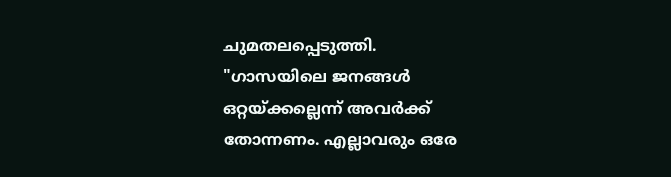ചുമതലപ്പെടുത്തി.
"ഗാസയിലെ ജനങ്ങൾ ഒറ്റയ്ക്കല്ലെന്ന് അവർക്ക് തോന്നണം. എല്ലാവരും ഒരേ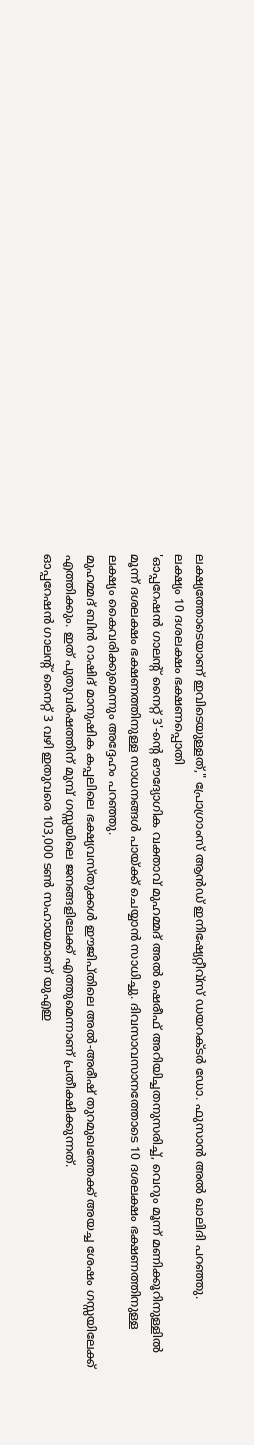ലക്ഷ്യത്തോടെയാണ് ഇവിടെയുള്ളത്," പ്രോഗ്രാംസ് ആൻഡ് ഇനിഷ്യേറ്റീവ്സ് ഡയറക്ടർ ഡോ. ഫുസാൻ അൽ ഖാലിദി പറഞ്ഞു.
ലക്ഷ്യം 10 ദശലക്ഷം ഭക്ഷണപ്പൊതി
'ഓപ്പറേഷൻ ഗാലന്റ് നൈറ്റ് 3'-ന്റെ ഔദ്യോഗിക വക്താവ് മുഹമ്മദ് അൽ ഷെരീഫ് അറിയിച്ചതനുസരിച്ച്, വെറും മൂന്ന് മണിക്കൂറിനുള്ളിൽ മൂന്ന് ദശലക്ഷം ഭക്ഷണത്തിനുള്ള സാധനങ്ങൾ പായ്ക്ക് ചെയ്യാൻ സാധിച്ചു. ദിവസാവസാനത്തോടെ 10 ദശലക്ഷം ഭക്ഷണത്തിനുള്ള ലക്ഷ്യം കൈവരിക്കുമെന്നും അദ്ദേഹം പറഞ്ഞു.
മുഹമ്മദ് ബിൻ റാഷിദ് മാനുഷിക കപ്പലിലെ ഭക്ഷ്യവസ്തുക്കൾ ഈജിപ്തിലെ അൽ-അരീഷ് തുറമുഖത്തേക്ക് അയച്ച ശേഷം ഗസ്സയിലേക്ക് എത്തിക്കും. ഇത് പുതുവർഷത്തിന് മുമ്പ് ഗസ്സയിലെ ജനങ്ങളിലേക്ക് എത്തുമെന്നാണ് പ്രതീക്ഷിക്കുന്നത്.
ഓപ്പറേഷൻ ഗാലന്റ് നൈറ്റ് 3 വഴി ഇതുവരെ 103,000 ടൺ സഹായമാണ് യുഎഇ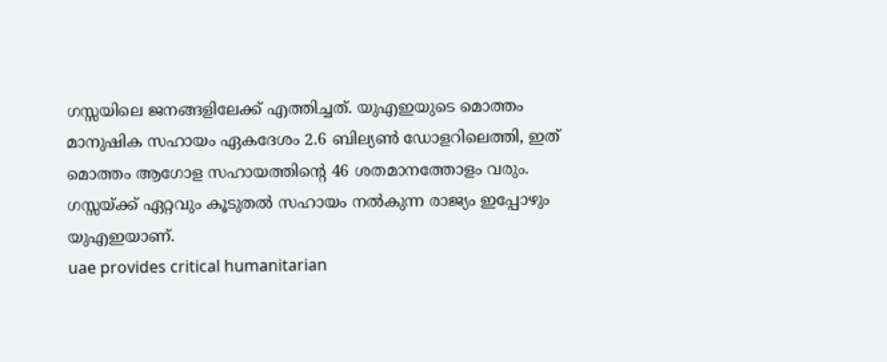ഗസ്സയിലെ ജനങ്ങളിലേക്ക് എത്തിച്ചത്. യുഎഇയുടെ മൊത്തം മാനുഷിക സഹായം ഏകദേശം 2.6 ബില്യൺ ഡോളറിലെത്തി, ഇത് മൊത്തം ആഗോള സഹായത്തിന്റെ 46 ശതമാനത്തോളം വരും. ഗസ്സയ്ക്ക് ഏറ്റവും കൂടുതൽ സഹായം നൽകുന്ന രാജ്യം ഇപ്പോഴും യുഎഇയാണ്.
uae provides critical humanitarian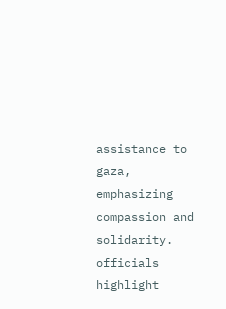assistance to gaza, emphasizing compassion and solidarity. officials highlight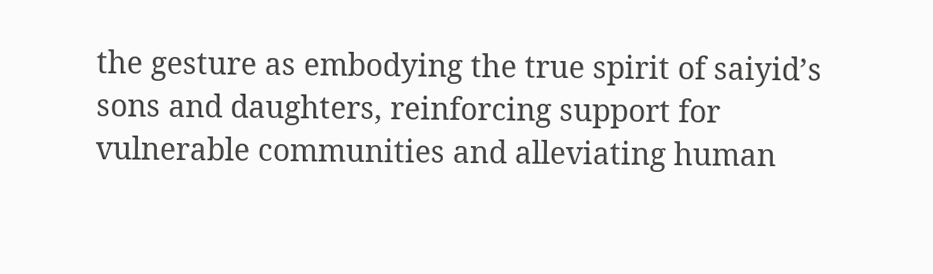the gesture as embodying the true spirit of saiyid’s sons and daughters, reinforcing support for vulnerable communities and alleviating human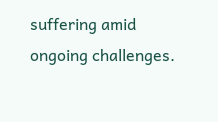suffering amid ongoing challenges.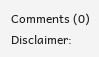Comments (0)
Disclaimer: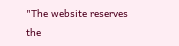"The website reserves the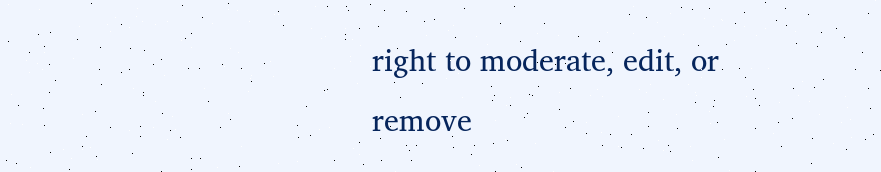right to moderate, edit, or remove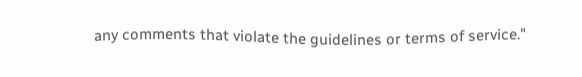any comments that violate the guidelines or terms of service."